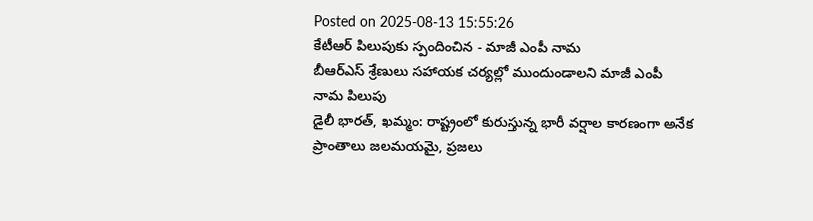Posted on 2025-08-13 15:55:26
కేటీఆర్ పిలుపుకు స్పందించిన - మాజీ ఎంపీ నామ
బీఆర్ఎస్ శ్రేణులు సహాయక చర్యల్లో ముందుండాలని మాజీ ఎంపీ నామ పిలుపు
డైలీ భారత్, ఖమ్మం: రాష్ట్రంలో కురుస్తున్న భారీ వర్షాల కారణంగా అనేక ప్రాంతాలు జలమయమై, ప్రజలు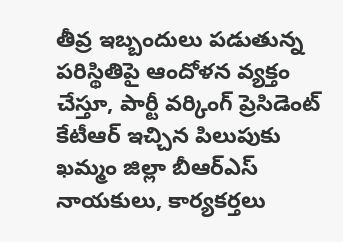తీవ్ర ఇబ్బందులు పడుతున్న పరిస్థితిపై ఆందోళన వ్యక్తం చేస్తూ, పార్టీ వర్కింగ్ ప్రెసిడెంట్ కేటీఆర్ ఇచ్చిన పిలుపుకు ఖమ్మం జిల్లా బీఆర్ఎస్ నాయకులు, కార్యకర్తలు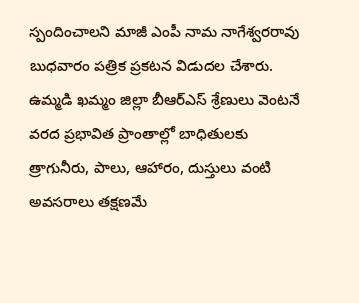స్పందించాలని మాజీ ఎంపీ నామ నాగేశ్వరరావు బుధవారం పత్రిక ప్రకటన విడుదల చేశారు. ఉమ్మడి ఖమ్మం జిల్లా బీఆర్ఎస్ శ్రేణులు వెంటనే వరద ప్రభావిత ప్రాంతాల్లో బాధితులకు త్రాగునీరు, పాలు, ఆహారం, దుస్తులు వంటి అవసరాలు తక్షణమే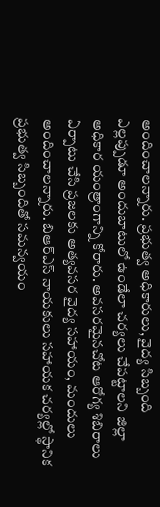అందించాలన్నారు. ప్రభుత్వ అధికారులు, వైద్య సిబ్బంది ఎల్లప్పుడూ అందుబాటులో ఉండేలా చర్యలు చేపట్టాలని జిల్లా అధికార యంత్రాంగాన్ని కోరారు. అవసరమైనచోట ఆరోగ్య శిబిరాలు ఏర్పాటు చేసి ప్రజలకు అత్యవసర వైద్య సహాయం, మందులు అందించాలన్నారు. బిఆర్ఎస్ నాయకులు సహాయక చర్యల్లో స్థానిక ప్రభుత్వ సిబ్బందితో సమన్వయం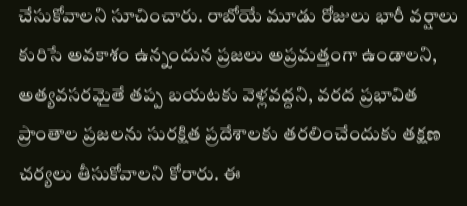చేసుకోవాలని సూచించారు. రాబోయే మూడు రోజులు భారీ వర్షాలు కురిసే అవకాశం ఉన్నందున ప్రజలు అప్రమత్తంగా ఉండాలని, అత్యవసరమైతే తప్ప బయటకు వెళ్లవద్దని, వరద ప్రభావిత ప్రాంతాల ప్రజలను సురక్షిత ప్రదేశాలకు తరలించేందుకు తక్షణ చర్యలు తీసుకోవాలని కోరారు. ఈ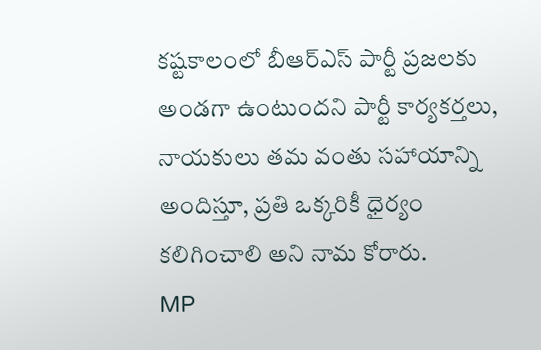కష్టకాలంలో బీఆర్ఎస్ పార్టీ ప్రజలకు అండగా ఉంటుందని పార్టీ కార్యకర్తలు, నాయకులు తమ వంతు సహాయాన్ని అందిస్తూ, ప్రతి ఒక్కరికీ ధైర్యం కలిగించాలి అని నామ కోరారు.
MP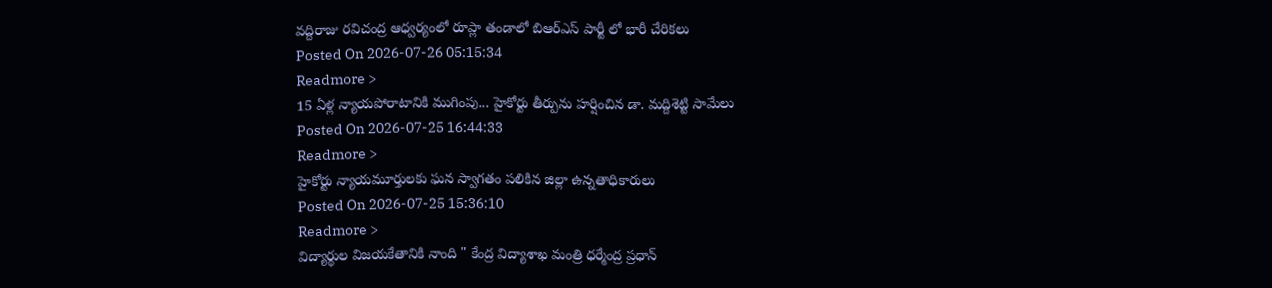వద్దిరాజు రవిచంద్ర ఆధ్వర్యంలో రూప్లా తండాలో బిఆర్ఎస్ పార్టీ లో భారీ చేరికలు
Posted On 2026-07-26 05:15:34
Readmore >
15 ఏళ్ల న్యాయపోరాటానికి ముగింపు... హైకోర్టు తీర్పును హర్షించిన డా. మద్దిశెట్టి సామేలు
Posted On 2026-07-25 16:44:33
Readmore >
హైకోర్టు న్యాయమూర్తులకు ఘన స్వాగతం పలికిన జిల్లా ఉన్నతాధికారులు
Posted On 2026-07-25 15:36:10
Readmore >
విద్యార్థుల విజయకేతానికి నాంది " కేంద్ర విద్యాశాఖ మంత్రి ధర్మేంద్ర ప్రధాన్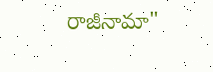రాజీనామా"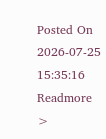Posted On 2026-07-25 15:35:16
Readmore >